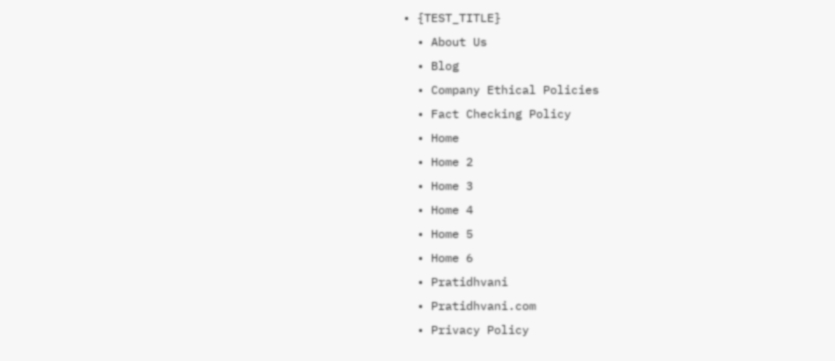• {TEST_TITLE}
  • About Us
  • Blog
  • Company Ethical Policies
  • Fact Checking Policy
  • Home
  • Home 2
  • Home 3
  • Home 4
  • Home 5
  • Home 6
  • Pratidhvani
  • Pratidhvani.com
  • Privacy Policy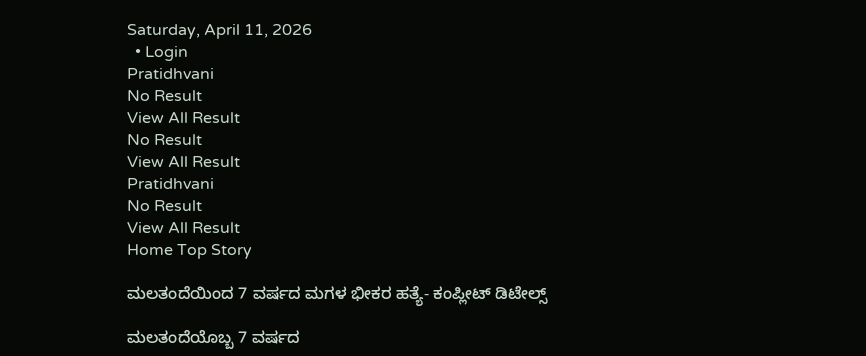Saturday, April 11, 2026
  • Login
Pratidhvani
No Result
View All Result
No Result
View All Result
Pratidhvani
No Result
View All Result
Home Top Story

ಮಲತಂದೆಯಿಂದ 7 ವರ್ಷದ ಮಗಳ ಭೀಕರ ಹತ್ಯೆ- ಕಂಪ್ಲೀಟ್ ಡಿಟೇಲ್ಸ್

ಮಲತಂದೆಯೊಬ್ಬ 7 ವರ್ಷದ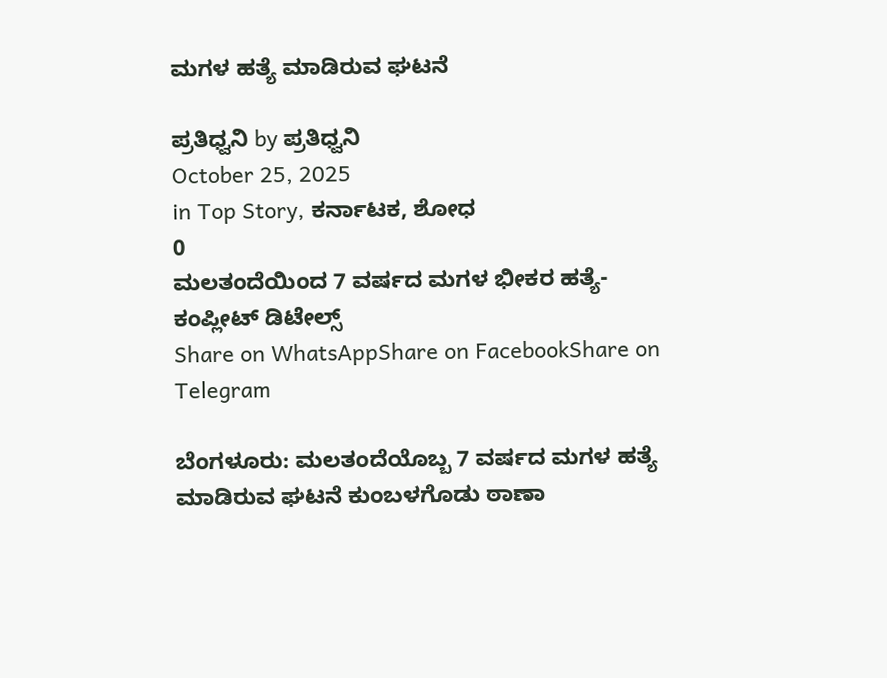ಮಗಳ ಹತ್ಯೆ ಮಾಡಿರುವ ಘಟನೆ

ಪ್ರತಿಧ್ವನಿ by ಪ್ರತಿಧ್ವನಿ
October 25, 2025
in Top Story, ಕರ್ನಾಟಕ, ಶೋಧ
0
ಮಲತಂದೆಯಿಂದ 7 ವರ್ಷದ ಮಗಳ ಭೀಕರ ಹತ್ಯೆ- ಕಂಪ್ಲೀಟ್ ಡಿಟೇಲ್ಸ್
Share on WhatsAppShare on FacebookShare on Telegram

ಬೆಂಗಳೂರು: ಮಲತಂದೆಯೊಬ್ಬ 7 ವರ್ಷದ ಮಗಳ ಹತ್ಯೆ ಮಾಡಿರುವ ಘಟನೆ ಕುಂಬಳಗೊಡು ಠಾಣಾ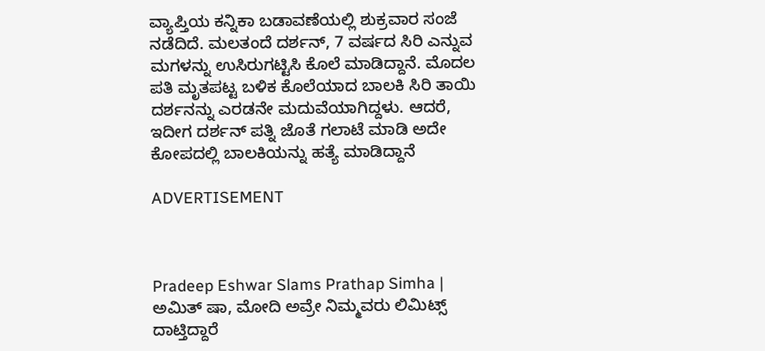ವ್ಯಾಪ್ತಿಯ ಕನ್ನಿಕಾ ಬಡಾವಣೆಯಲ್ಲಿ ಶುಕ್ರವಾರ ಸಂಜೆ ನಡೆದಿದೆ. ಮಲತಂದೆ ದರ್ಶನ್, 7 ವರ್ಷದ ಸಿರಿ ಎನ್ನುವ ಮಗಳನ್ನು ಉಸಿರುಗಟ್ಟಿಸಿ ಕೊಲೆ ಮಾಡಿದ್ದಾನೆ. ಮೊದಲ ಪತಿ ಮೃತಪಟ್ಟ ಬಳಿಕ ಕೊಲೆಯಾದ ಬಾಲಕಿ ಸಿರಿ ತಾಯಿ ದರ್ಶನನ್ನು ಎರಡನೇ ಮದುವೆಯಾಗಿದ್ದಳು. ಆದರೆ, ಇದೀಗ ದರ್ಶನ್ ಪತ್ನಿ ಜೊತೆ ಗಲಾಟೆ ಮಾಡಿ ಅದೇ ಕೋಪದಲ್ಲಿ ಬಾಲಕಿಯನ್ನು ಹತ್ಯೆ ಮಾಡಿದ್ದಾನೆ

ADVERTISEMENT



Pradeep Eshwar Slams Prathap Simha | ಅಮಿತ್ ಷಾ, ಮೋದಿ ಅವ್ರೇ ನಿಮ್ಮವರು ಲಿಮಿಟ್ಸ್ ದಾಟ್ತಿದ್ದಾರೆ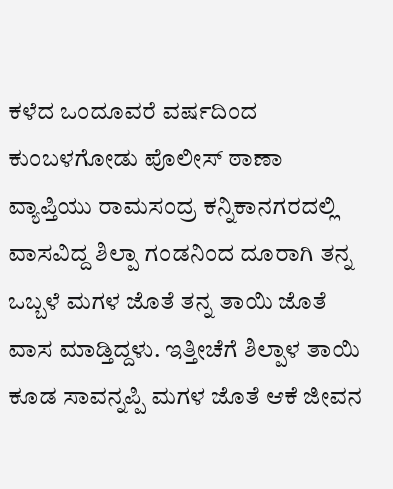ಕಳೆದ ಒಂದೂವರೆ ವರ್ಷದಿಂದ ಕುಂಬಳಗೋಡು ಪೊಲೀಸ್ ಠಾಣಾ ವ್ಯಾಪ್ತಿಯು ರಾಮಸಂದ್ರ ಕನ್ನಿಕಾನಗರದಲ್ಲಿ ವಾಸವಿದ್ದ ಶಿಲ್ಪಾ ಗಂಡನಿಂದ ದೂರಾಗಿ ತನ್ನ ಒಬ್ಬಳೆ ಮಗಳ ಜೊತೆ ತನ್ನ ತಾಯಿ ಜೊತೆ ವಾಸ ಮಾಡ್ತಿದ್ದಳು. ಇತ್ತೀಚೆಗೆ ಶಿಲ್ಪಾಳ ತಾಯಿ ಕೂಡ ಸಾವನ್ನಪ್ಪಿ ಮಗಳ ಜೊತೆ ಆಕೆ ಜೀವನ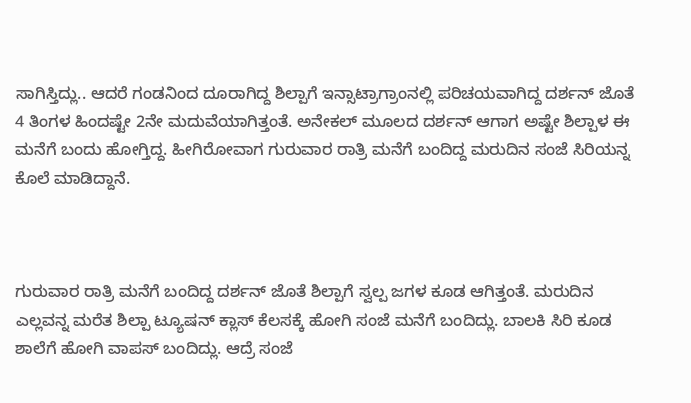ಸಾಗಿಸ್ತಿದ್ಲು.. ಆದರೆ ಗಂಡನಿಂದ ದೂರಾಗಿದ್ದ ಶಿಲ್ಪಾಗೆ ಇನ್ಸಾಟ್ರಾಗ್ರಾಂನಲ್ಲಿ ಪರಿಚಯವಾಗಿದ್ದ ದರ್ಶನ್ ಜೊತೆ 4 ತಿಂಗಳ ಹಿಂದಷ್ಟೇ 2ನೇ ಮದುವೆಯಾಗಿತ್ತಂತೆ. ಅನೇಕಲ್ ಮೂಲದ ದರ್ಶನ್ ಆಗಾಗ ಅಷ್ಟೇ ಶಿಲ್ಪಾಳ ಈ ಮನೆಗೆ ಬಂದು ಹೋಗ್ತಿದ್ದ. ಹೀಗಿರೋವಾಗ ಗುರುವಾರ ರಾತ್ರಿ ಮನೆಗೆ ಬಂದಿದ್ದ ಮರುದಿನ ಸಂಜೆ ಸಿರಿಯನ್ನ ಕೊಲೆ ಮಾಡಿದ್ದಾನೆ.



ಗುರುವಾರ ರಾತ್ರಿ ಮನೆಗೆ ಬಂದಿದ್ದ ದರ್ಶನ್ ಜೊತೆ ಶಿಲ್ಪಾಗೆ ಸ್ವಲ್ಪ ಜಗಳ ಕೂಡ ಆಗಿತ್ತಂತೆ. ಮರುದಿನ ಎಲ್ಲವನ್ನ ಮರೆತ ಶಿಲ್ಪಾ ಟ್ಯೂಷನ್ ಕ್ಲಾಸ್ ಕೆಲಸಕ್ಕೆ ಹೋಗಿ ಸಂಜೆ ಮನೆಗೆ ಬಂದಿದ್ಲು. ಬಾಲಕಿ ಸಿರಿ ಕೂಡ ಶಾಲೆಗೆ ಹೋಗಿ ವಾಪಸ್ ಬಂದಿದ್ಲು. ಆದ್ರೆ ಸಂಜೆ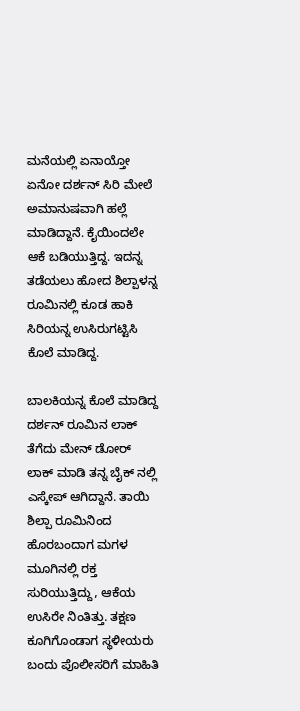ಮನೆಯಲ್ಲಿ ಏನಾಯ್ತೋ ಏನೋ ದರ್ಶನ್ ಸಿರಿ ಮೇಲೆ ಅಮಾನುಷವಾಗಿ ಹಲ್ಲೆ ಮಾಡಿದ್ದಾನೆ. ಕೈಯಿಂದಲೇ ಆಕೆ ಬಡಿಯುತ್ತಿದ್ದ. ಇದನ್ನ ತಡೆಯಲು ಹೋದ ಶಿಲ್ಪಾಳನ್ನ ರೂಮಿನಲ್ಲಿ ಕೂಡ ಹಾಕಿ ಸಿರಿಯನ್ನ ಉಸಿರುಗಟ್ಟಿಸಿ ಕೊಲೆ ಮಾಡಿದ್ದ.

ಬಾಲಕಿಯನ್ನ ಕೊಲೆ ಮಾಡಿದ್ದ ದರ್ಶನ್ ರೂಮಿನ ಲಾಕ್ ತೆಗೆದು ಮೇನ್ ಡೋರ್ ಲಾಕ್ ಮಾಡಿ ತನ್ನ ಬೈಕ್ ನಲ್ಲಿ ಎಸ್ಕೇಪ್ ಆಗಿದ್ದಾನೆ. ತಾಯಿ ಶಿಲ್ಪಾ ರೂಮಿನಿಂದ ಹೊರಬಂದಾಗ ಮಗಳ ಮೂಗಿನಲ್ಲಿ ರಕ್ತ ಸುರಿಯುತ್ತಿದ್ದು, ಆಕೆಯ ಉಸಿರೇ ನಿಂತಿತ್ತು. ತಕ್ಷಣ ಕೂಗಿಗೊಂಡಾಗ ಸ್ಥಳೀಯರು ಬಂದು ಪೊಲೀಸರಿಗೆ ಮಾಹಿತಿ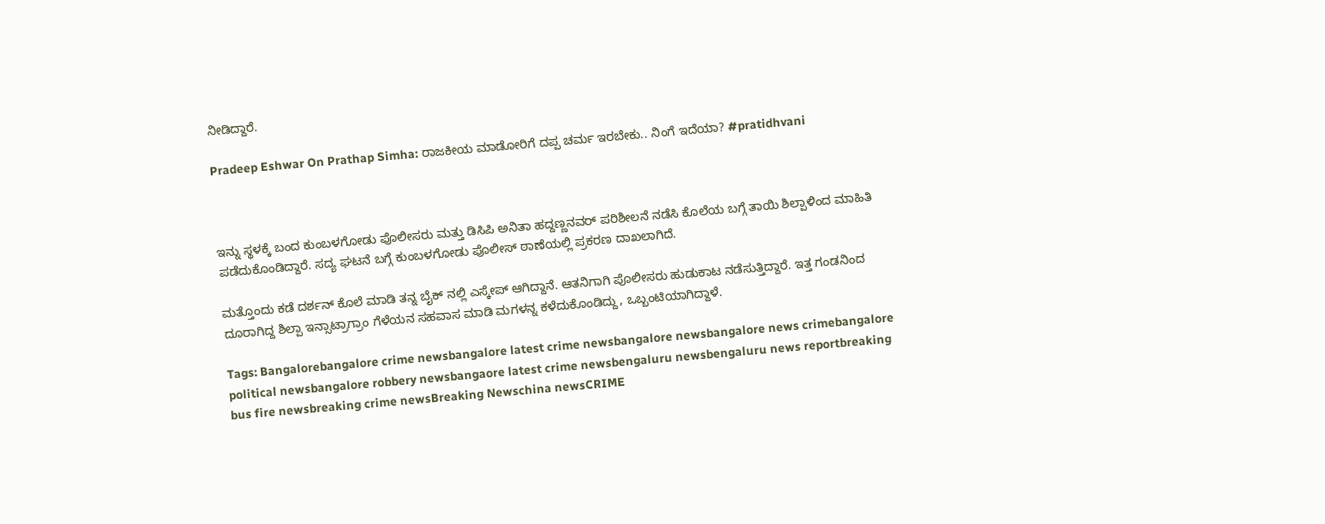ನೀಡಿದ್ದಾರೆ.

Pradeep Eshwar On Prathap Simha: ರಾಜಕೀಯ ಮಾಡೋರಿಗೆ ದಪ್ಪ ಚರ್ಮ ಇರಬೇಕು.. ನಿಂಗೆ ಇದೆಯಾ? #pratidhvani



ಇನ್ನು ಸ್ಥಳಕ್ಕೆ ಬಂದ ಕುಂಬಳಗೋಡು ಪೊಲೀಸರು ಮತ್ತು ಡಿಸಿಪಿ ಅನಿತಾ ಹದ್ದಣ್ಣನವರ್ ಪರಿಶೀಲನೆ ನಡೆಸಿ ಕೊಲೆಯ ಬಗ್ಗೆ ತಾಯಿ ಶಿಲ್ಪಾಳಿಂದ ಮಾಹಿತಿ ಪಡೆದುಕೊಂಡಿದ್ದಾರೆ. ಸದ್ಯ ಘಟನೆ ಬಗ್ಗೆ ಕುಂಬಳಗೋಡು ಪೊಲೀಸ್ ಠಾಣೆಯಲ್ಲಿ ಪ್ರಕರಣ ದಾಖಲಾಗಿದೆ.

ಮತ್ತೊಂದು ಕಡೆ ದರ್ಶನ್ ಕೊಲೆ ಮಾಡಿ ತನ್ನ ಬೈಕ್‌ ನಲ್ಲಿ ಎಸ್ಕೇಪ್ ಆಗಿದ್ದಾನೆ. ಆತನಿಗಾಗಿ ಪೊಲೀಸರು ಹುಡುಕಾಟ ನಡೆಸುತ್ತಿದ್ದಾರೆ. ಇತ್ತ ಗಂಡನಿಂದ ದೂರಾಗಿದ್ದ ಶಿಲ್ಪಾ ಇನ್ಸಾಟ್ರಾಗ್ರಾಂ ಗೆಳೆಯನ ಸಹವಾಸ ಮಾಡಿ ಮಗಳನ್ನ ಕಳೆದುಕೊಂಡಿದ್ದು, ಒಬ್ಬಂಟಿಯಾಗಿದ್ದಾಳೆ.

Tags: Bangalorebangalore crime newsbangalore latest crime newsbangalore newsbangalore news crimebangalore political newsbangalore robbery newsbangaore latest crime newsbengaluru newsbengaluru news reportbreaking bus fire newsbreaking crime newsBreaking Newschina newsCRIME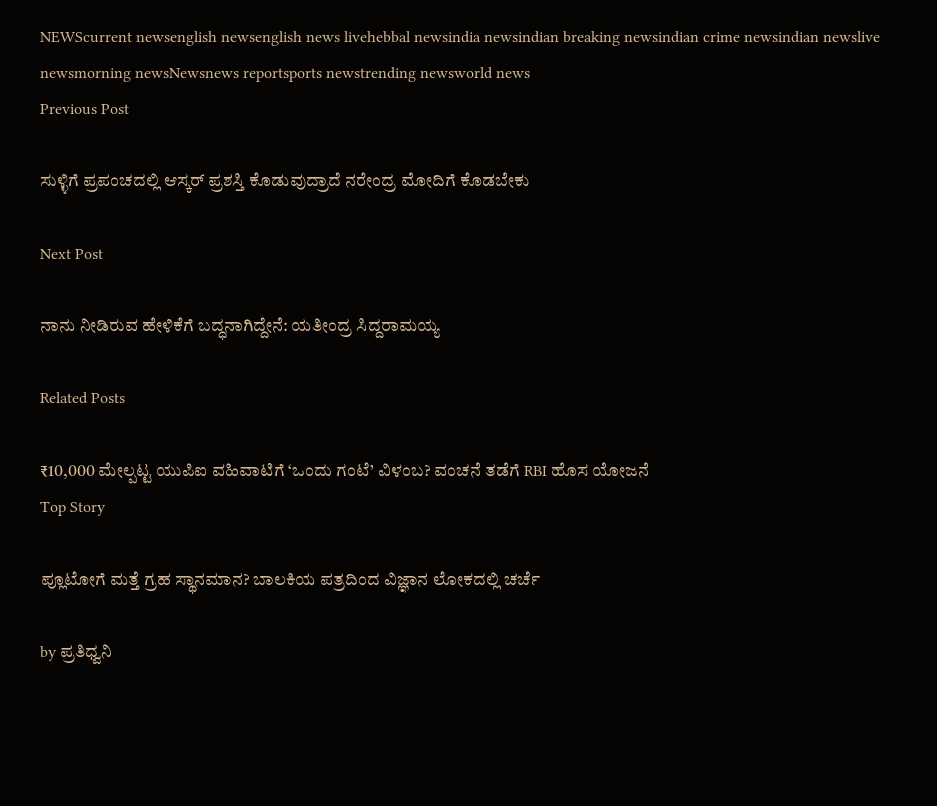NEWScurrent newsenglish newsenglish news livehebbal newsindia newsindian breaking newsindian crime newsindian newslive newsmorning newsNewsnews reportsports newstrending newsworld news
Previous Post

ಸುಳ್ಳಿಗೆ ಪ್ರಪಂಚದಲ್ಲಿ ಆಸ್ಕರ್ ಪ್ರಶಸ್ತಿ ಕೊಡುವುದ್ರಾದೆ ನರೇಂದ್ರ ಮೋದಿಗೆ ಕೊಡಬೇಕು

Next Post

ನಾನು ನೀಡಿರುವ ಹೇಳಿಕೆಗೆ ಬದ್ಧನಾಗಿದ್ದೇನೆ: ಯತೀಂದ್ರ ಸಿದ್ದರಾಮಯ್ಯ

Related Posts

₹10,000 ಮೇಲ್ಪಟ್ಟ ಯುಪಿಐ ವಹಿವಾಟಿಗೆ ‘ಒಂದು ಗಂಟೆ’ ವಿಳಂಬ? ವಂಚನೆ ತಡೆಗೆ RBI ಹೊಸ ಯೋಜನೆ
Top Story

ಪ್ಲೂಟೋಗೆ ಮತ್ತೆ ಗ್ರಹ ಸ್ಥಾನಮಾನ? ಬಾಲಕಿಯ ಪತ್ರದಿಂದ ವಿಜ್ಞಾನ ಲೋಕದಲ್ಲಿ ಚರ್ಚೆ

by ಪ್ರತಿಧ್ವನಿ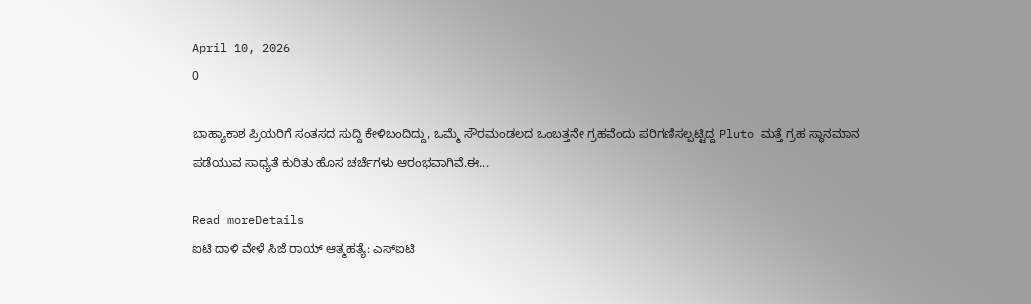April 10, 2026
0

ಬಾಹ್ಯಾಕಾಶ ಪ್ರಿಯರಿಗೆ ಸಂತಸದ ಸುದ್ದಿ ಕೇಳಿಬಂದಿದ್ದು, ಒಮ್ಮೆ ಸೌರಮಂಡಲದ ಒಂಬತ್ತನೇ ಗ್ರಹವೆಂದು ಪರಿಗಣಿಸಲ್ಪಟ್ಟಿದ್ದ Pluto ಮತ್ತೆ ಗ್ರಹ ಸ್ಥಾನಮಾನ ಪಡೆಯುವ ಸಾಧ್ಯತೆ ಕುರಿತು ಹೊಸ ಚರ್ಚೆಗಳು ಆರಂಭವಾಗಿವೆ.ಈ...

Read moreDetails
ಐಟಿ ದಾಳಿ ವೇಳೆ ಸಿಜೆ ರಾಯ್ ಆತ್ಮಹತ್ಯೆ: ಎಸ್‌ಐಟಿ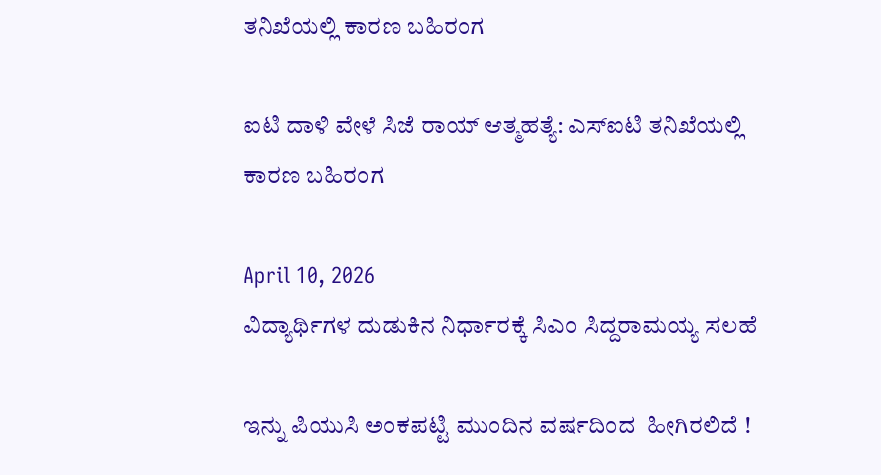ತನಿಖೆಯಲ್ಲಿ ಕಾರಣ ಬಹಿರಂಗ

ಐಟಿ ದಾಳಿ ವೇಳೆ ಸಿಜೆ ರಾಯ್ ಆತ್ಮಹತ್ಯೆ: ಎಸ್‌ಐಟಿ ತನಿಖೆಯಲ್ಲಿ ಕಾರಣ ಬಹಿರಂಗ

April 10, 2026
ವಿದ್ಯಾರ್ಥಿಗಳ ದುಡುಕಿನ ನಿರ್ಧಾರಕ್ಕೆ ಸಿಎಂ ಸಿದ್ದರಾಮಯ್ಯ ಸಲಹೆ

ಇನ್ನು ಪಿಯುಸಿ ಅಂಕಪಟ್ಟಿ ಮುಂದಿನ ವರ್ಷದಿಂದ  ಹೀಗಿರಲಿದೆ !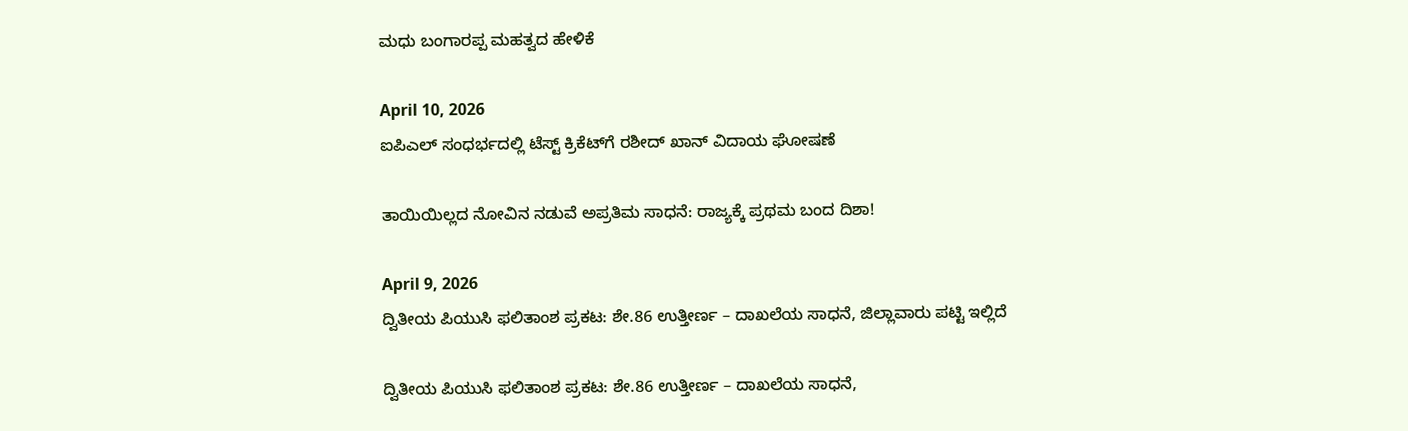ಮಧು ಬಂಗಾರಪ್ಪ ಮಹತ್ವದ ಹೇಳಿಕೆ

April 10, 2026
ಐಪಿಎಲ್ ಸಂಧರ್ಭದಲ್ಲಿ ಟೆಸ್ಟ್ ಕ್ರಿಕೆಟ್‌ಗೆ ರಶೀದ್ ಖಾನ್ ವಿದಾಯ ಘೋಷಣೆ

ತಾಯಿಯಿಲ್ಲದ ನೋವಿನ ನಡುವೆ ಅಪ್ರತಿಮ ಸಾಧನೆ: ರಾಜ್ಯಕ್ಕೆ ಪ್ರಥಮ ಬಂದ ದಿಶಾ!

April 9, 2026
ದ್ವಿತೀಯ ಪಿಯುಸಿ ಫಲಿತಾಂಶ ಪ್ರಕಟ: ಶೇ.86 ಉತ್ತೀರ್ಣ – ದಾಖಲೆಯ ಸಾಧನೆ, ಜಿಲ್ಲಾವಾರು ಪಟ್ಟಿ ಇಲ್ಲಿದೆ

ದ್ವಿತೀಯ ಪಿಯುಸಿ ಫಲಿತಾಂಶ ಪ್ರಕಟ: ಶೇ.86 ಉತ್ತೀರ್ಣ – ದಾಖಲೆಯ ಸಾಧನೆ,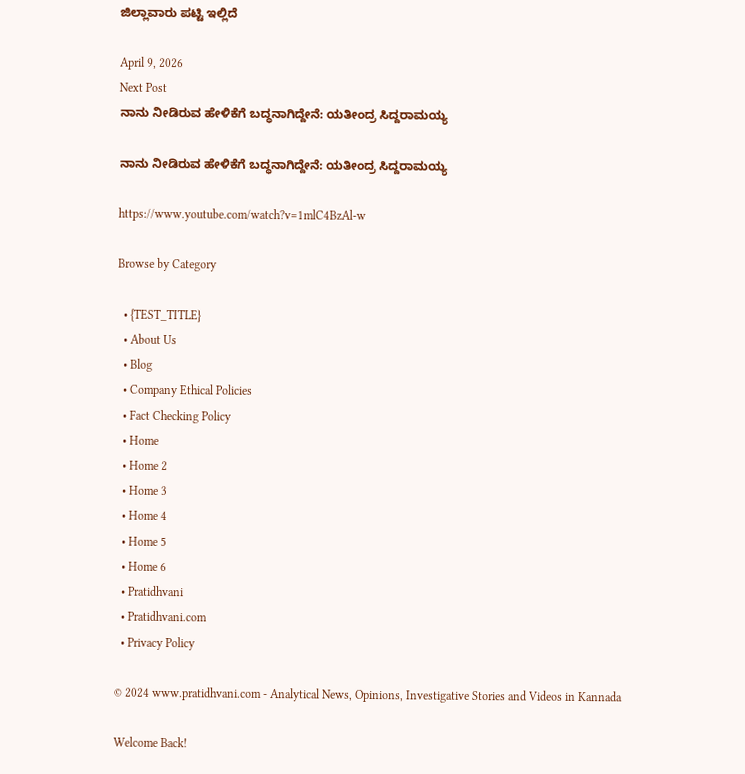ಜಿಲ್ಲಾವಾರು ಪಟ್ಟಿ ಇಲ್ಲಿದೆ

April 9, 2026
Next Post
ನಾನು ನೀಡಿರುವ ಹೇಳಿಕೆಗೆ ಬದ್ಧನಾಗಿದ್ದೇನೆ: ಯತೀಂದ್ರ ಸಿದ್ದರಾಮಯ್ಯ

ನಾನು ನೀಡಿರುವ ಹೇಳಿಕೆಗೆ ಬದ್ಧನಾಗಿದ್ದೇನೆ: ಯತೀಂದ್ರ ಸಿದ್ದರಾಮಯ್ಯ

https://www.youtube.com/watch?v=1mlC4BzAl-w

Browse by Category

  • {TEST_TITLE}
  • About Us
  • Blog
  • Company Ethical Policies
  • Fact Checking Policy
  • Home
  • Home 2
  • Home 3
  • Home 4
  • Home 5
  • Home 6
  • Pratidhvani
  • Pratidhvani.com
  • Privacy Policy

© 2024 www.pratidhvani.com - Analytical News, Opinions, Investigative Stories and Videos in Kannada

Welcome Back!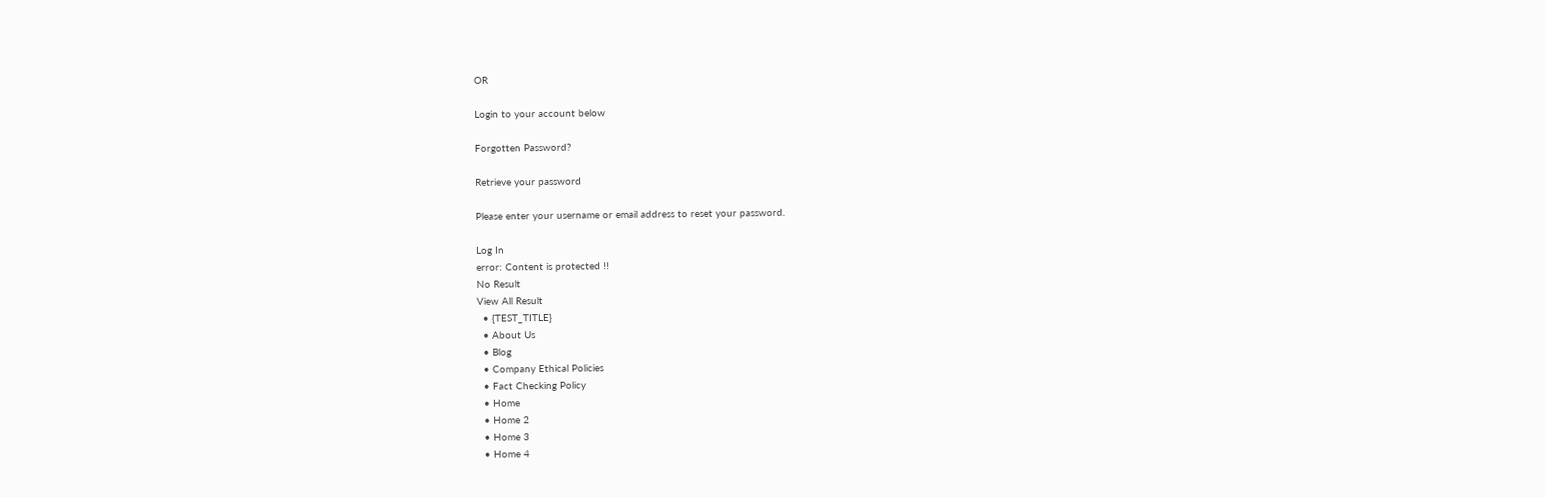OR

Login to your account below

Forgotten Password?

Retrieve your password

Please enter your username or email address to reset your password.

Log In
error: Content is protected !!
No Result
View All Result
  • {TEST_TITLE}
  • About Us
  • Blog
  • Company Ethical Policies
  • Fact Checking Policy
  • Home
  • Home 2
  • Home 3
  • Home 4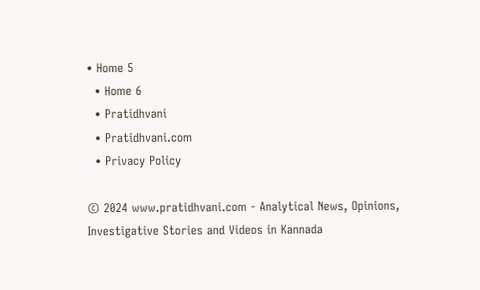• Home 5
  • Home 6
  • Pratidhvani
  • Pratidhvani.com
  • Privacy Policy

© 2024 www.pratidhvani.com - Analytical News, Opinions, Investigative Stories and Videos in Kannada